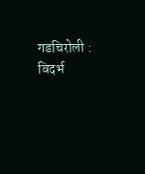गडचिरोली : विदर्भ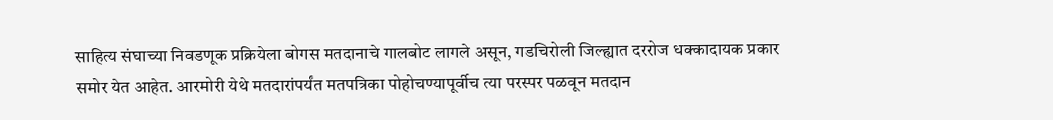साहित्य संघाच्या निवडणूक प्रक्रियेला बोगस मतदानाचे गालबोट लागले असून, गडचिरोली जिल्ह्यात दररोज धक्कादायक प्रकार समोर येत आहेत. आरमोरी येथे मतदारांपर्यंत मतपत्रिका पोहोचण्यापूर्वीच त्या परस्पर पळवून मतदान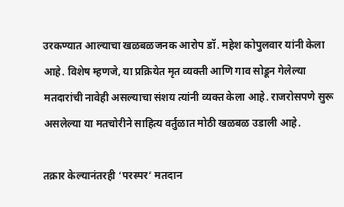उरकण्यात आल्याचा खळबळजनक आरोप डॉ. महेश कोपुलवार यांनी केला आहे. विशेष म्हणजे, या प्रक्रियेत मृत व्यक्ती आणि गाव सोडून गेलेल्या मतदारांची नावेही असल्याचा संशय त्यांनी व्यक्त केला आहे. राजरोसपणे सुरू असलेल्या या मतचोरीने साहित्य वर्तुळात मोठी खळबळ उडाली आहे.

तक्रार केल्यानंतरही ‘परस्पर’ मतदान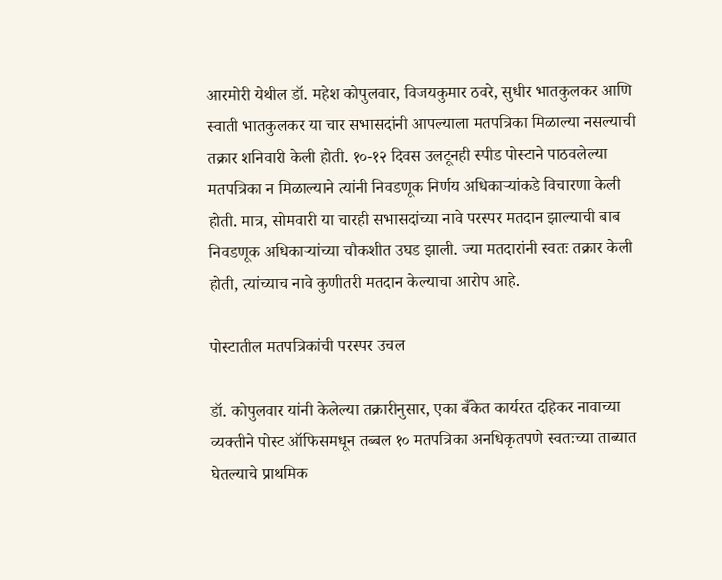आरमोरी येथील डॉ. महेश कोपुलवार, विजयकुमार ठवरे, सुधीर भातकुलकर आणि स्वाती भातकुलकर या चार सभासदांनी आपल्याला मतपत्रिका मिळाल्या नसल्याची तक्रार शनिवारी केली होती. १०-१२ दिवस उलटूनही स्पीड पोस्टाने पाठवलेल्या मतपत्रिका न मिळाल्याने त्यांनी निवडणूक निर्णय अधिकाऱ्यांकडे विचारणा केली होती. मात्र, सोमवारी या चारही सभासदांच्या नावे परस्पर मतदान झाल्याची बाब निवडणूक अधिकाऱ्यांच्या चौकशीत उघड झाली. ज्या मतदारांनी स्वतः तक्रार केली होती, त्यांच्याच नावे कुणीतरी मतदान केल्याचा आरोप आहे.

पोस्टातील मतपत्रिकांची परस्पर उचल

डॉ. कोपुलवार यांनी केलेल्या तक्रारीनुसार, एका बँकेत कार्यरत दहिकर नावाच्या व्यक्तीने पोस्ट ऑफिसमधून तब्बल १० मतपत्रिका अनधिकृतपणे स्वतःच्या ताब्यात घेतल्याचे प्राथमिक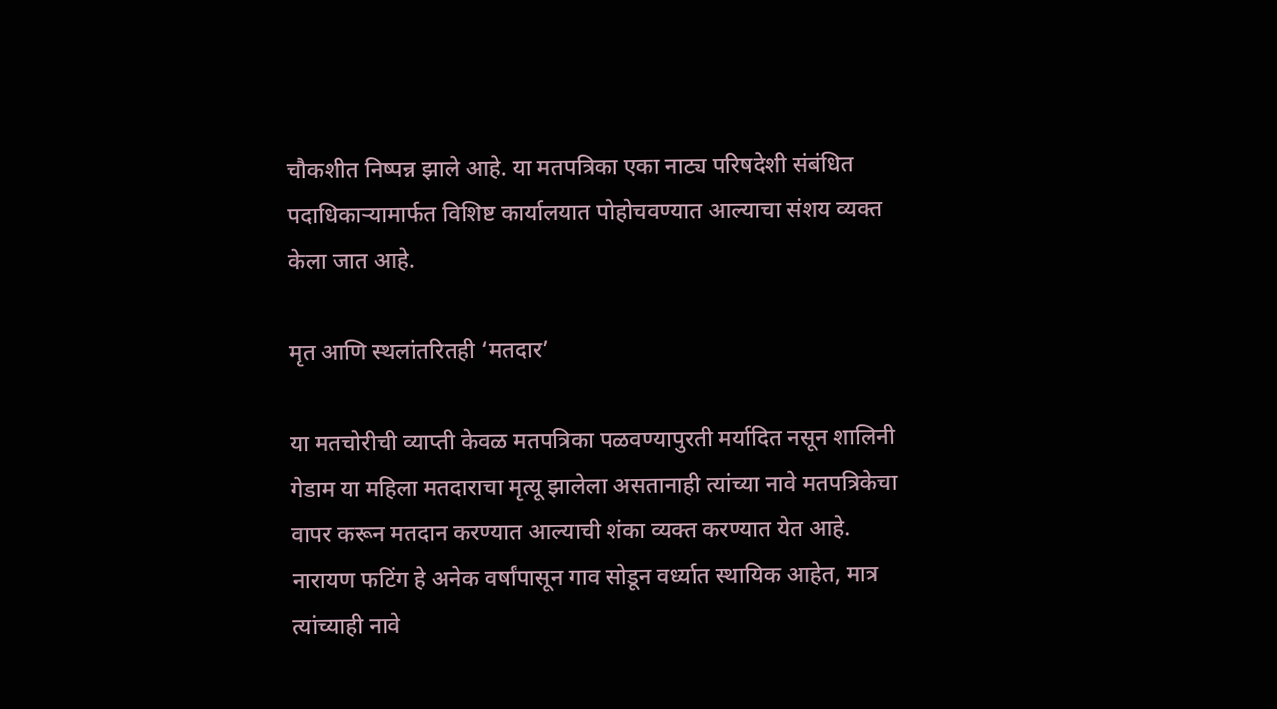चौकशीत निष्पन्न झाले आहे. या मतपत्रिका एका नाट्य परिषदेशी संबंधित पदाधिकाऱ्यामार्फत विशिष्ट कार्यालयात पोहोचवण्यात आल्याचा संशय व्यक्त केला जात आहे.

मृत आणि स्थलांतरितही ‘मतदार’

या मतचोरीची व्याप्ती केवळ मतपत्रिका पळवण्यापुरती मर्यादित नसून शालिनी गेडाम या महिला मतदाराचा मृत्यू झालेला असतानाही त्यांच्या नावे मतपत्रिकेचा वापर करून मतदान करण्यात आल्याची शंका व्यक्त करण्यात येत आहे. नारायण फटिंग हे अनेक वर्षांपासून गाव सोडून वर्ध्यात स्थायिक आहेत, मात्र त्यांच्याही नावे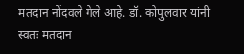मतदान नोंदवले गेले आहे. डॉ. कोपुलवार यांनी स्वतः मतदान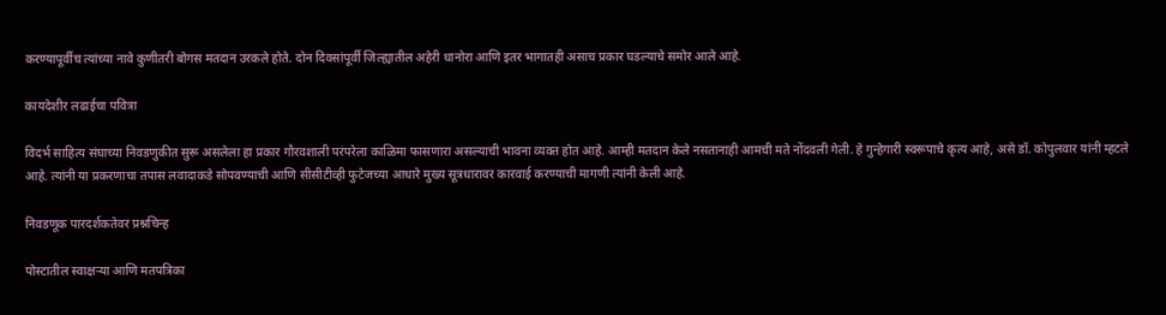करण्यापूर्वीच त्यांच्या नावे कुणीतरी बोगस मतदान उरकले होते. दोन दिवसांपूर्वी जिल्ह्यातील अहेरी धानोरा आणि इतर भागातही असाच प्रकार घडल्याचे समोर आले आहे.

कायदेशीर लढाईचा पवित्रा

विदर्भ साहित्य संघाच्या निवडणुकीत सुरू असलेला हा प्रकार गौरवशाली परंपरेला काळिमा फासणारा असल्याची भावना व्यक्त होत आहे. आम्ही मतदान केले नसतानाही आमची मते नोंदवली गेली. हे गुन्हेगारी स्वरूपाचे कृत्य आहे, असे डॉ. कोपुलवार यांनी म्हटले आहे. त्यांनी या प्रकरणाचा तपास लवादाकडे सोपवण्याची आणि सीसीटीव्ही फुटेजच्या आधारे मुख्य सूत्रधारावर कारवाई करण्याची मागणी त्यांनी केली आहे.

निवडणूक पारदर्शकतेवर प्रश्नचिन्ह

पोस्टातील स्वाक्षऱ्या आणि मतपत्रिका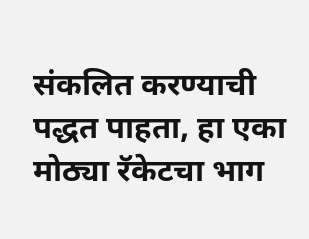संकलित करण्याची पद्धत पाहता, हा एका मोठ्या रॅकेटचा भाग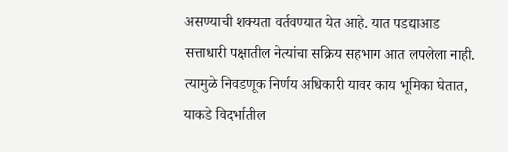असण्याची शक्यता वर्तवण्यात येत आहे. यात पडद्याआड सत्ताधारी पक्षातील नेत्यांचा सक्रिय सहभाग आत लपलेला नाही. त्यामुळे निवडणूक निर्णय अधिकारी यावर काय भूमिका घेतात, याकडे विदर्भातील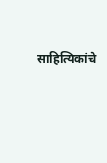साहित्यिकांचे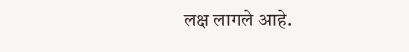लक्ष लागले आहे.